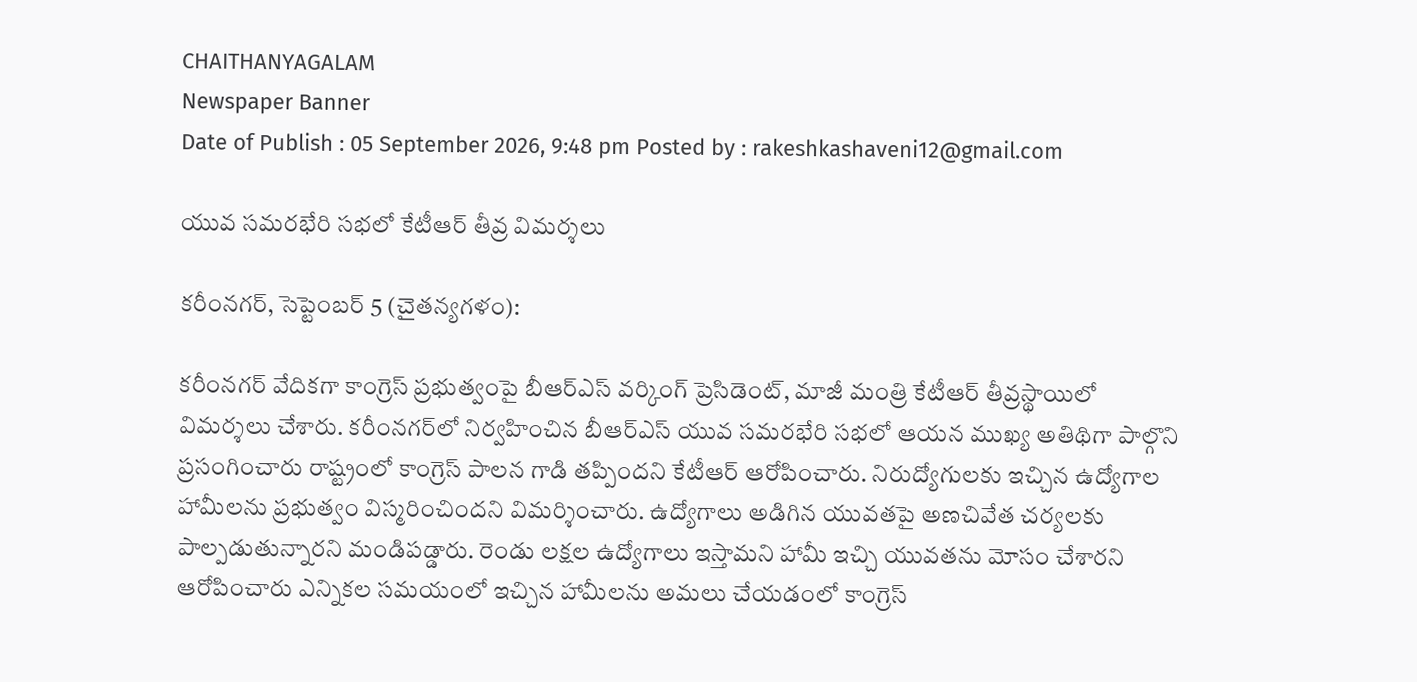CHAITHANYAGALAM
Newspaper Banner
Date of Publish : 05 September 2026, 9:48 pm Posted by : rakeshkashaveni12@gmail.com

యువ సమరభేరి సభలో కేటీఆర్‌ తీవ్ర విమర్శలు

కరీంనగర్, సెప్టెంబర్ 5 (చైతన్యగళం):

కరీంనగర్‌ వేదికగా కాంగ్రెస్‌ ప్రభుత్వంపై బీఆర్‌ఎస్‌ వర్కింగ్‌ ప్రెసిడెంట్‌, మాజీ మంత్రి కేటీఆర్‌ తీవ్రస్థాయిలో విమర్శలు చేశారు. కరీంనగర్‌లో నిర్వహించిన బీఆర్‌ఎస్‌ యువ సమరభేరి సభలో ఆయన ముఖ్య అతిథిగా పాల్గొని ప్రసంగించారు రాష్ట్రంలో కాంగ్రెస్‌ పాలన గాడి తప్పిందని కేటీఆర్‌ ఆరోపించారు. నిరుద్యోగులకు ఇచ్చిన ఉద్యోగాల హామీలను ప్రభుత్వం విస్మరించిందని విమర్శించారు. ఉద్యోగాలు అడిగిన యువతపై అణచివేత చర్యలకు పాల్పడుతున్నారని మండిపడ్డారు. రెండు లక్షల ఉద్యోగాలు ఇస్తామని హామీ ఇచ్చి యువతను మోసం చేశారని ఆరోపించారు ఎన్నికల సమయంలో ఇచ్చిన హామీలను అమలు చేయడంలో కాంగ్రెస్‌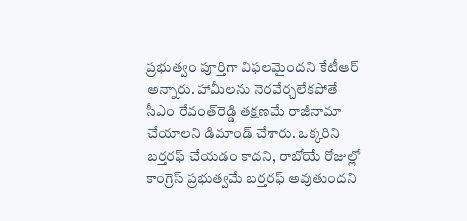ప్రభుత్వం పూర్తిగా విఫలమైందని కేటీఆర్‌ అన్నారు. హామీలను నెరవేర్చలేకపోతే సీఎం రేవంత్‌రెడ్డి తక్షణమే రాజీనామా చేయాలని డిమాండ్‌ చేశారు. ఒక్కరిని బర్తరఫ్‌ చేయడం కాదని, రాబోయే రోజుల్లో కాంగ్రెస్‌ ప్రభుత్వమే బర్తరఫ్‌ అవుతుందని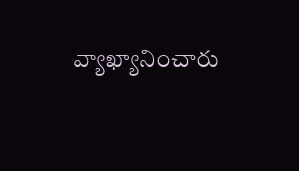వ్యాఖ్యానించారు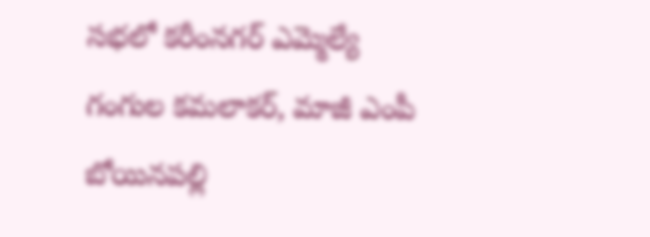సభలో కరీంనగర్‌ ఎమ్మెల్యే గంగుల కమలాకర్‌, మాజీ ఎంపీ బోయినపల్లి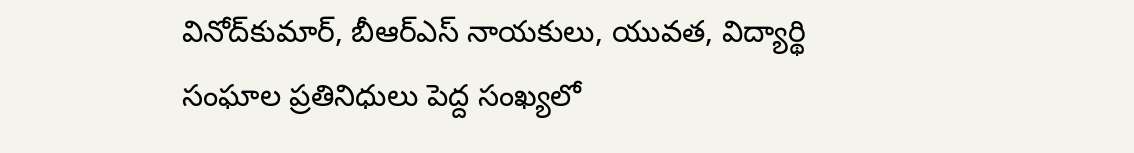వినోద్‌కుమార్‌, బీఆర్‌ఎస్‌ నాయకులు, యువత, విద్యార్థి సంఘాల ప్రతినిధులు పెద్ద సంఖ్యలో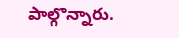పాల్గొన్నారు.